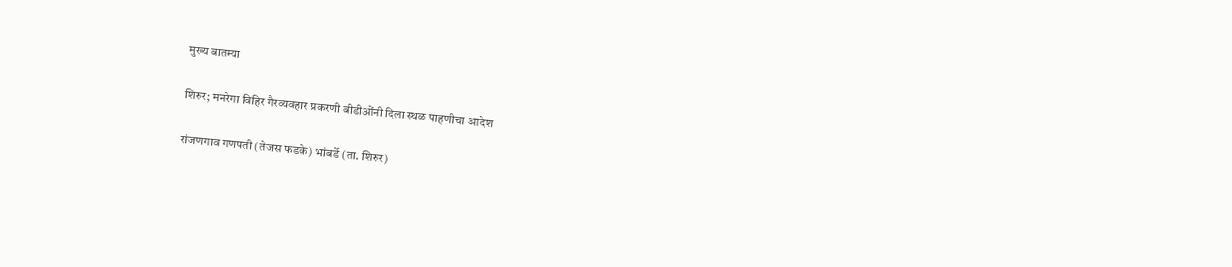मुख्य बातम्या

शिरुर; मनरेगा विहिर गैरव्यवहार प्रकरणी बीडीओंनी दिला स्थळ पाहणीचा आदेश

रांजणगाव गणपती (तेजस फडके) भांबर्डे (ता. शिरुर)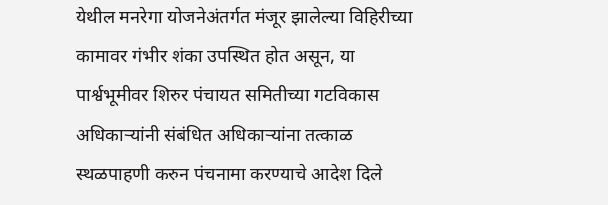येथील मनरेगा योजनेअंतर्गत मंजूर झालेल्या विहिरीच्या कामावर गंभीर शंका उपस्थित होत असून, या पार्श्वभूमीवर शिरुर पंचायत समितीच्या गटविकास अधिकाऱ्यांनी संबंधित अधिकाऱ्यांना तत्काळ स्थळपाहणी करुन पंचनामा करण्याचे आदेश दिले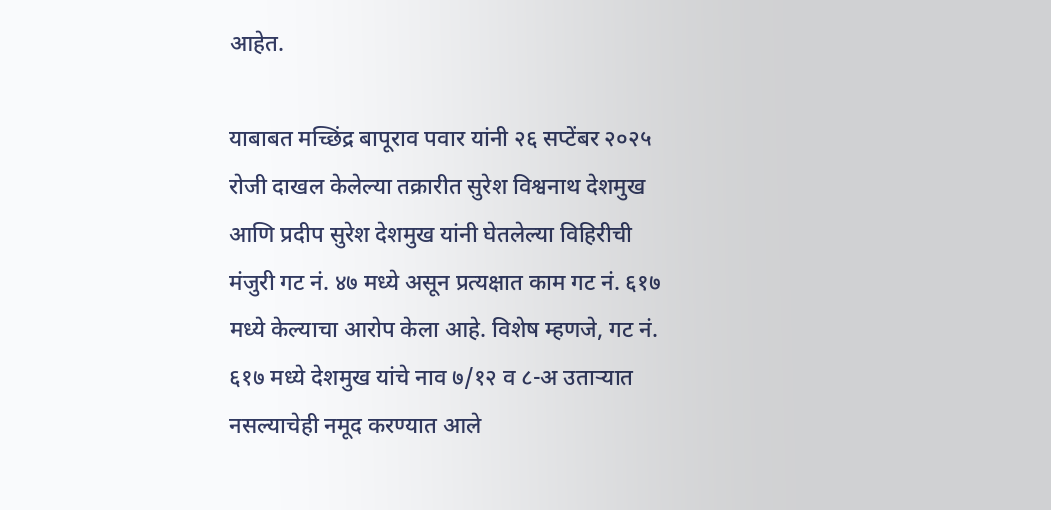आहेत.

याबाबत मच्छिंद्र बापूराव पवार यांनी २६ सप्टेंबर २०२५ रोजी दाखल केलेल्या तक्रारीत सुरेश विश्वनाथ देशमुख आणि प्रदीप सुरेश देशमुख यांनी घेतलेल्या विहिरीची मंजुरी गट नं. ४७ मध्ये असून प्रत्यक्षात काम गट नं. ६१७ मध्ये केल्याचा आरोप केला आहे. विशेष म्हणजे, गट नं. ६१७ मध्ये देशमुख यांचे नाव ७/१२ व ८-अ उताऱ्यात नसल्याचेही नमूद करण्यात आले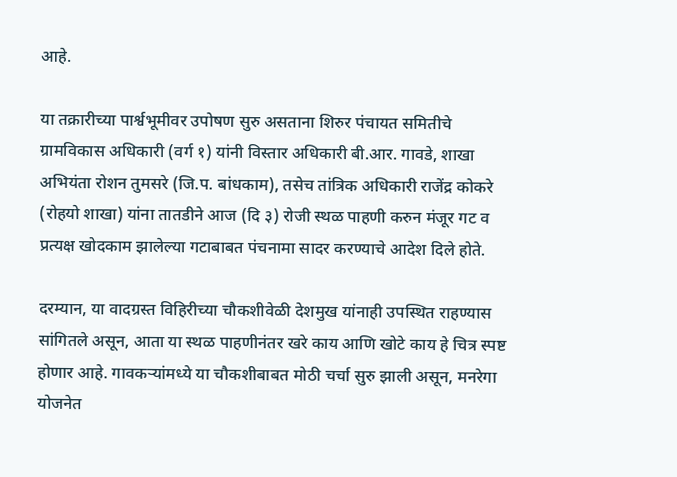आहे.

या तक्रारीच्या पार्श्वभूमीवर उपोषण सुरु असताना शिरुर पंचायत समितीचे ग्रामविकास अधिकारी (वर्ग १) यांनी विस्तार अधिकारी बी.आर. गावडे, शाखा अभियंता रोशन तुमसरे (जि.प. बांधकाम), तसेच तांत्रिक अधिकारी राजेंद्र कोकरे (रोहयो शाखा) यांना तातडीने आज (दि ३) रोजी स्थळ पाहणी करुन मंजूर गट व प्रत्यक्ष खोदकाम झालेल्या गटाबाबत पंचनामा सादर करण्याचे आदेश दिले होते.

दरम्यान, या वादग्रस्त विहिरीच्या चौकशीवेळी देशमुख यांनाही उपस्थित राहण्यास सांगितले असून, आता या स्थळ पाहणीनंतर खरे काय आणि खोटे काय हे चित्र स्पष्ट होणार आहे. गावकऱ्यांमध्ये या चौकशीबाबत मोठी चर्चा सुरु झाली असून, मनरेगा योजनेत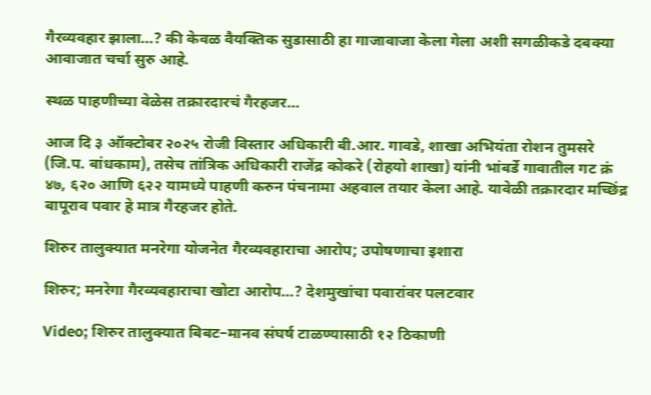गैरव्यवहार झाला…? की केवळ वैयक्तिक सुडासाठी हा गाजावाजा केला गेला अशी सगळीकडे दबक्या आवाजात चर्चा सुरु आहे.

स्थळ पाहणीच्या वेळेस तक्रारदारचं गैरहजर…

आज दि ३ ऑक्टोबर २०२५ रोजी विस्तार अधिकारी बी.आर. गावडे, शाखा अभियंता रोशन तुमसरे (जि.प. बांधकाम), तसेच तांत्रिक अधिकारी राजेंद्र कोकरे (रोहयो शाखा) यांनी भांबर्डे गावातील गट क्रं ४७, ६२० आणि ६२२ यामध्ये पाहणी करुन पंचनामा अहवाल तयार केला आहे. यावेळी तक्रारदार मच्छिंद्र बापूराव पवार हे मात्र गैरहजर होते.

शिरुर तालुक्यात मनरेगा योजनेत गैरव्यवहाराचा आरोप; उपोषणाचा इशारा

शिरुर; मनरेगा गैरव्यवहाराचा खोटा आरोप…? देशमुखांचा पवारांवर पलटवार

Video; शिरुर तालुक्यात बिबट–मानव संघर्ष टाळण्यासाठी १२ ठिकाणी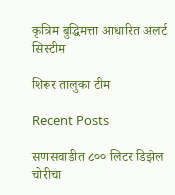कृत्रिम बुद्धिमत्ता आधारित अलर्ट सिस्टीम

शिरूर तालुका टीम

Recent Posts

सणसवाडीत ८०० लिटर डिझेल चोरीचा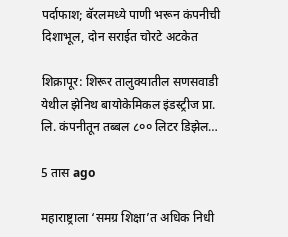पर्दाफाश; बॅरलमध्ये पाणी भरून कंपनीची दिशाभूल, दोन सराईत चोरटे अटकेत

शिक्रापूर: शिरूर तालुक्यातील सणसवाडी येथील झेनिथ बायोकेमिकल इंडस्ट्रीज प्रा. लि. कंपनीतून तब्बल ८०० लिटर डिझेल…

5 तास ago

महाराष्ट्राला ‘समग्र शिक्षा’त अधिक निधी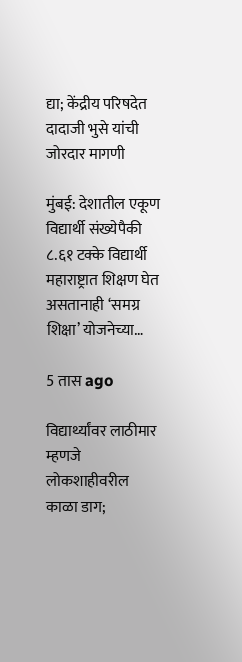द्या; केंद्रीय परिषदेत दादाजी भुसे यांची जोरदार मागणी

मुंबई: देशातील एकूण विद्यार्थी संख्येपैकी ८.६१ टक्के विद्यार्थी महाराष्ट्रात शिक्षण घेत असतानाही ‘समग्र शिक्षा’ योजनेच्या…

5 तास ago

विद्यार्थ्यांवर लाठीमार म्हणजे लोकशाहीवरील काळा डाग;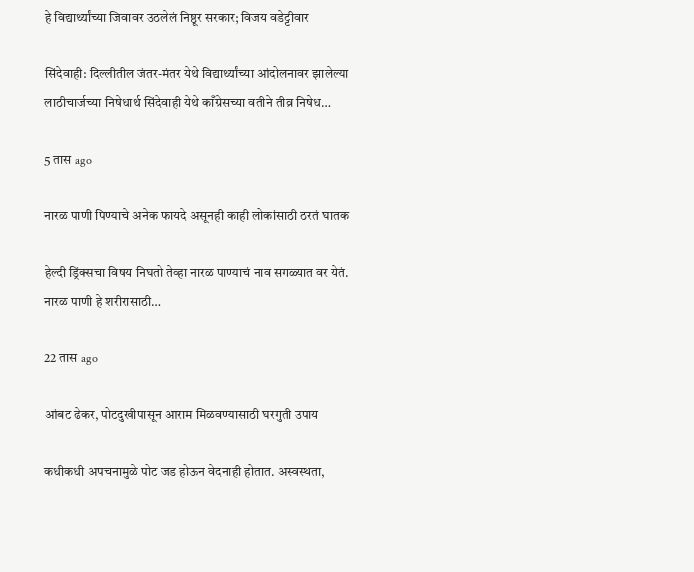हे विद्यार्थ्यांच्या जिवावर उठलेलं निष्ठूर सरकार; विजय वडेट्टीवार

सिंदेवाही: दिल्लीतील जंतर-मंतर येथे विद्यार्थ्यांच्या आंदोलनावर झालेल्या लाठीचार्जच्या निषेधार्थ सिंदेवाही येथे काँग्रेसच्या वतीने तीव्र निषेध…

5 तास ago

नारळ पाणी पिण्याचे अनेक फायदे असूनही काही लोकांसाठी ठरतं घातक

हेल्दी ड्रिंक्सचा विषय निघतो तेव्हा नारळ पाण्याचं नाव सगळ्यात वर येतं. नारळ पाणी हे शरीरासाठी…

22 तास ago

आंबट ढेकर, पोटदुखीपासून आराम मिळवण्यासाठी घरगुती उपाय

कधीकधी अपचनामुळे पोट जड होऊन वेदनाही होतात. अस्वस्थता,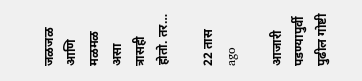जळजळ आणि मळमळ असा त्रासही होतो. तर…

22 तास ago

आजारी पडण्यापुर्वी पुढील गोष्टी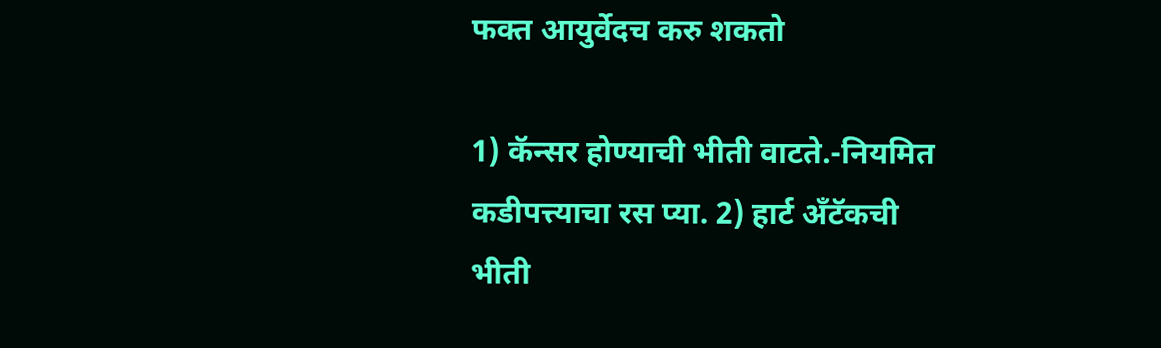फक्त आयुर्वेदच करु शकतो

1) कॅन्सर होण्याची भीती वाटते.-नियमित कडीपत्त्याचा रस प्या. 2) हार्ट अँटॅकची भीती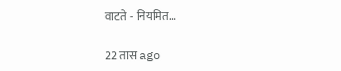वाटते - नियमित…

22 तास ago